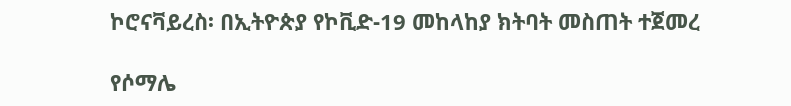ኮሮናቫይረስ፡ በኢትዮጵያ የኮቪድ-19 መከላከያ ክትባት መስጠት ተጀመረ

የሶማሌ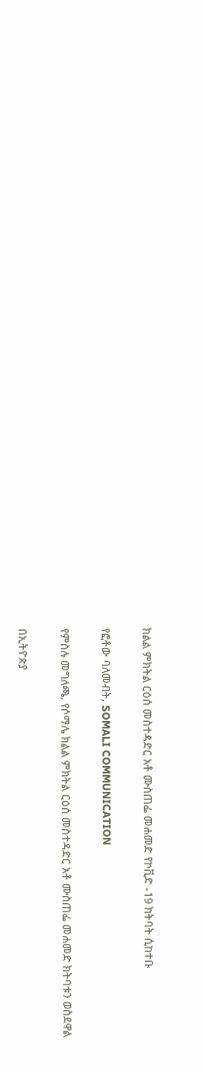ክልል ምክትል ርዕሰ መስተዳድር አቶ ሙስጠፌ መሐመድ የኮቪድ -19 ክትባት ሲከተቡ

የፎቶው ባለመብት, SOMALI COMMUNICATION

የምስሉ መግለጫ, የሶማሌ ክልል ምክትል ርዕሰ መስተዳድር አቶ ሙስጠፌ መሐመድ ክትባቱን ወስደዋል

በኢትዮጵያ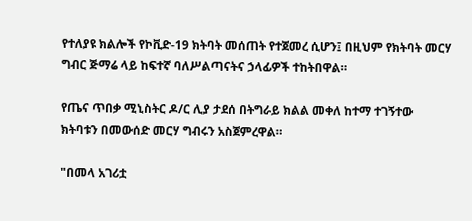የተለያዩ ክልሎች የኮቪድ-19 ክትባት መሰጠት የተጀመረ ሲሆን፤ በዚህም የክትባት መርሃ ግብር ጅማሬ ላይ ከፍተኛ ባለሥልጣናትና ኃላፊዎች ተከትበዋል።

የጤና ጥበቃ ሚኒስትር ዶ/ር ሊያ ታደሰ በትግራይ ክልል መቀለ ከተማ ተገኝተው ክትባቱን በመውሰድ መርሃ ግብሩን አስጀምረዋል።

"በመላ አገሪቷ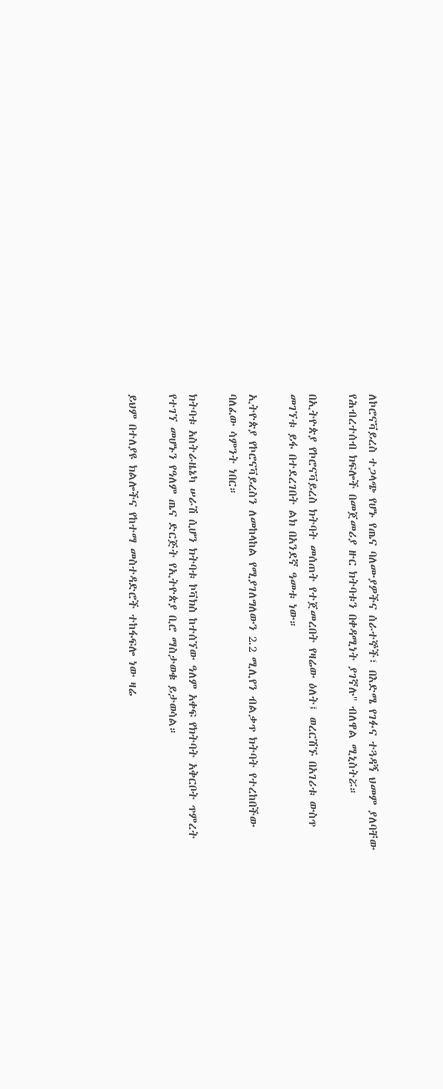ለኮሮናቫይረስ ተጋላጭ የሆኑ የጤና ባለሙያዎችና ሰራተኞች፣ በእድሜ የገፉና ተጓዳኝ ህመም ያለባቸው የሕብረተሰብ ክፍሎች በመጀመሪያ ዙር ክትባቱን በቀዳሚነት ያገኛሉ" ብለዋል ሚኒስትሯ።

በኢትዮጵያ የኮሮናቫይረስ ክትባት መሰጠት የተጀመረበት የዛሬው ዕለት፤ ወረርሽኙ በአገሪቱ ውስጥ መገኘቱ ይፋ በተደረገበት ልክ በአንደኛ ዓመቱ ነው።

ኢትዮጵያ የኮሮናቫይረስን ለመከላከል የሚያገለግለውን 2.2 ሚሊየን ብልቃጥ ክትባት የተረከበችው ባለፈው ሳምንት ነበር።

ክትባቱ አስትራዜኔካ ሠራሽ ሲሆን ክትባቱ ኮቫክስ ከተሰኘው ዓለም አቀፍ የክትባት አቅርቦት ጥምረት የተገኘ መሆኑን የዓለም ጤና ድርጅት የኢትዮጵያ ቢሮ ማስታወቁ ይታወሳል።

ይህም በተለያዩ ክልሎችና የከተማ መስተዳድሮች ተከፋፍሎ ነው ዛሬ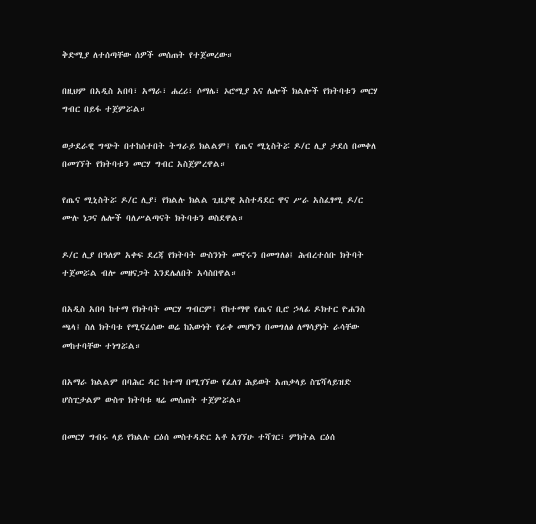ቅድሚያ ለተሰጣቸው ሰዎች መሰጠት የተጀመረው።

በዚህም በአዲስ አበባ፣ አማራ፣ ሐረሪ፣ ሶማሌ፣ ኦሮሚያ እና ሌሎች ክልሎች የክትባቱን መርሃ ግብር በይፋ ተጀምሯል።

ወታደራዊ ግጭት በተከሰተበት ትግራይ ክልልም፤ የጤና ሚኒስትሯ ዶ/ር ሊያ ታደሰ በመቀለ በመገኘት የክትባቱን መርሃ ግብር አስጀምረዋል።

የጤና ሚኒስትሯ ዶ/ር ሊያ፣ የክልሉ ክልል ጊዜያዊ አስተዳደር ዋና ሥራ አስፈፃሚ ዶ/ር ሙሉ ነጋና ሌሎች ባለሥልጣናት ክትባቱን ወስደዋል።

ዶ/ር ሊያ በዓለም አቀፍ ደረጃ የክትባት ውስንነት መኖሩን በመግለፅ፤ ሕብረተሰቡ ክትባት ተጀመሯል ብሎ መዘናጋት እንደሌለበት አሳስበዋል።

በአዲስ አበባ ከተማ የክትባት መርሃ ግብርም፤ የከተማዋ የጤና ቢሮ ኃላፊ ዶክተር ዮሐንስ ጫላ፤ ስለ ክትባቱ የሚናፈሰው ወሬ ከእውነት የራቀ መሆኑን በመግለፅ ለማሳያነት ራሳቸው መከተባቸው ተነግሯል።

በአማራ ክልልም በባሕር ዳር ከተማ በሚገኘው የፈለገ ሕይወት አጠቃላይ ስፔሻላይዝድ ሆስፒታልም ውስጥ ክትባቱ ዛሬ መሰጠት ተጀምሯል።

በመርሃ ግብሩ ላይ የክልሉ ርዕሰ መስተዳድር አቶ አገኘሁ ተሻገር፣ ምክትል ርዕሰ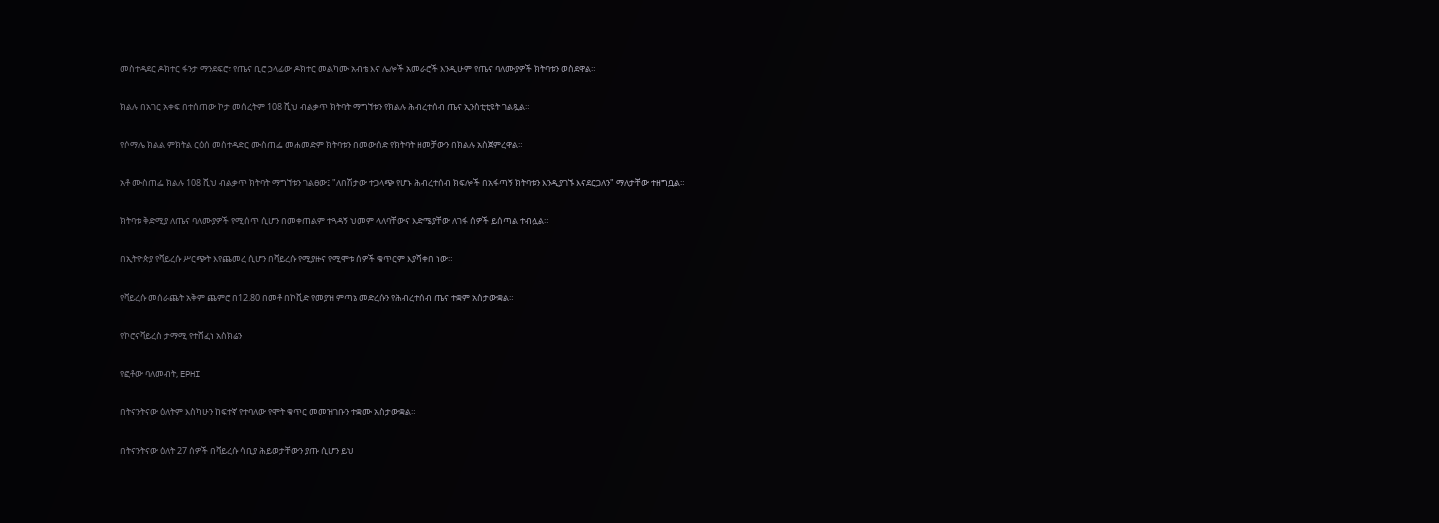መስተዳደር ዶክተር ፋንታ ማንደፍሮ፣ የጤና ቢሮ ኃላፊው ዶክተር መልካሙ አብቴ እና ሌሎች አመራሮች እንዲሁም የጤና ባለሙያዎች ክትባቱን ወስደዋል።

ክልሉ በአገር አቀፍ በተሰጠው ኮታ መሰረትም 108 ሺህ ብልቃጥ ክትባት ማግኘቱን የክልሉ ሕብረተሰብ ጤና ኢንስቲቲዩት ገልጿል።

የሶማሌ ክልል ምክትል ርዕሰ መስተዳድር ሙስጠፌ መሐመድም ክትባቱን በመውሰድ የክትባት ዘመቻውን በክልሉ አስጀምረዋል።

አቶ ሙስጠፌ ክልሉ 108 ሺህ ብልቃጥ ክትባት ማግኘቱን ገልፀው፤ "ለበሽታው ተጋላጭ የሆኑ ሕብረተሰብ ክፍሎች በአፋጣኝ ክትባቱን እንዲያገኙ እናደርጋለን" ማለታቸው ተዘግቧል።

ክትባቱ ቅድሚያ ለጤና ባለሙያዎች የሚሰጥ ሲሆን በመቀጠልም ተጓዳኝ ህመም ላለባቸውና እድሜያቸው ለገፋ ሰዎች ይሰጣል ተብሏል።

በኢትዮጵያ የቫይረሱ ሥርጭት እየጨመረ ሲሆን በቫይረሱ የሚያዙና የሚሞቱ ሰዎች ቁጥርም እያሻቀበ ነው።

የቫይረሱ መሰራጨት አቅም ጨምሮ በ12.80 በመቶ በኮቪድ የመያዝ ምጣኔ መድረሱን የሕብረተሰብ ጤና ተቋም አስታውቋል።

የኮሮናቫይረስ ታማሚ የተሸፈነ አስክሬን

የፎቶው ባለመብት, EPHI

በትናንትናው ዕለትም እስካሁን ከፍተኛ የተባለው የሞት ቁጥር መመዝገቡን ተቋሙ አስታውቋል።

በትናንትናው ዕለት 27 ሰዎች በቫይረሱ ሳቢያ ሕይወታቸውን ያጡ ሲሆን ይህ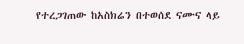የተረጋገጠው ከአስክሬን በተወሰደ ናሙና ላይ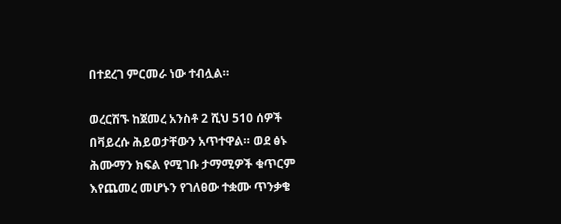በተደረገ ምርመራ ነው ተብሏል።

ወረርሽኙ ከጀመረ አንስቶ 2 ሺህ 510 ሰዎች በቫይረሱ ሕይወታቸውን አጥተዋል። ወደ ፅኑ ሕሙማን ክፍል የሚገቡ ታማሚዎች ቁጥርም እየጨመረ መሆኑን የገለፀው ተቋሙ ጥንቃቄ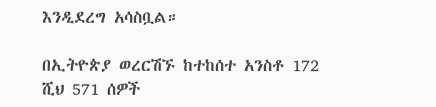እንዲደረግ አሳስቧል።

በኢትዮጵያ ወረርሽኙ ከተከሰተ አንስቶ 172 ሺህ 571 ሰዎች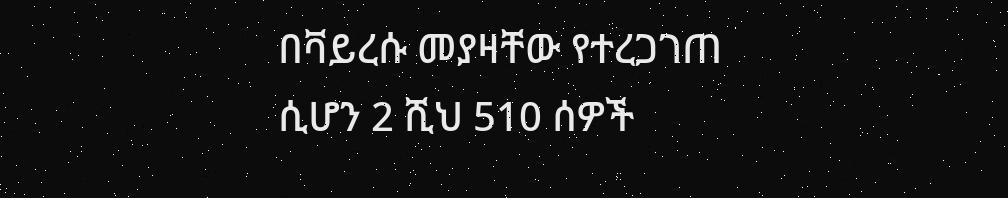በቫይረሱ መያዛቸው የተረጋገጠ ሲሆን 2 ሺህ 510 ሰዎች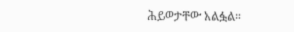ሕይወታቸው አልፏል።